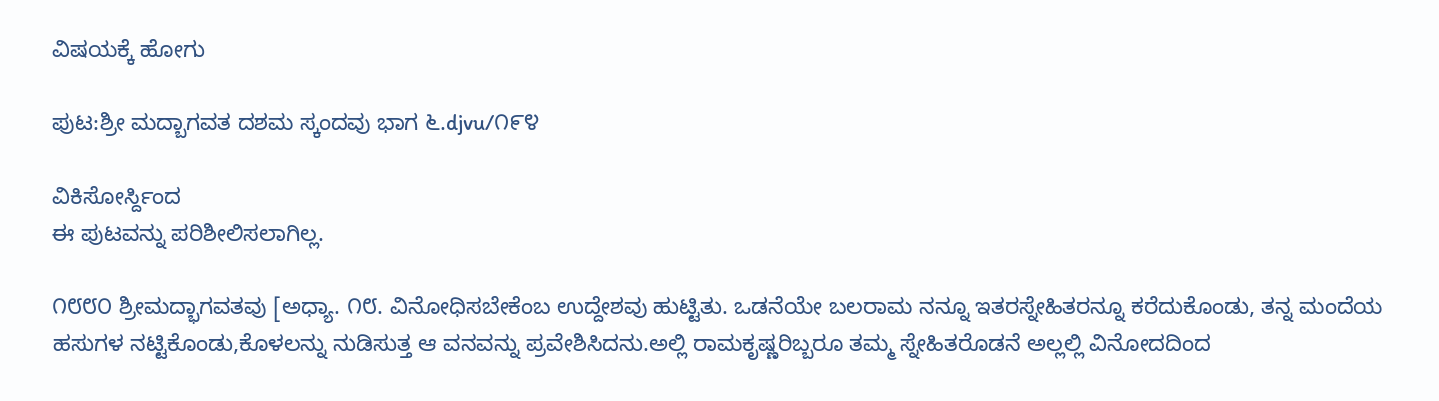ವಿಷಯಕ್ಕೆ ಹೋಗು

ಪುಟ:ಶ್ರೀ ಮದ್ಬಾಗವತ ದಶಮ ಸ್ಕಂದವು ಭಾಗ ೬.djvu/೧೯೪

ವಿಕಿಸೋರ್ಸ್ದಿಂದ
ಈ ಪುಟವನ್ನು ಪರಿಶೀಲಿಸಲಾಗಿಲ್ಲ.

೧೮೮೦ ಶ್ರೀಮದ್ಭಾಗವತವು [ಅಧ್ಯಾ. ೧೮. ವಿನೋಧಿಸಬೇಕೆಂಬ ಉದ್ದೇಶವು ಹುಟ್ಟಿತು. ಒಡನೆಯೇ ಬಲರಾಮ ನನ್ನೂ ಇತರಸ್ನೇಹಿತರನ್ನೂ ಕರೆದುಕೊಂಡು, ತನ್ನ ಮಂದೆಯ ಹಸುಗಳ ನಟ್ಟಿಕೊಂಡು,ಕೊಳಲನ್ನು ನುಡಿಸುತ್ತ ಆ ವನವನ್ನು ಪ್ರವೇಶಿಸಿದನು.ಅಲ್ಲಿ ರಾಮಕೃಷ್ಣರಿಬ್ಬರೂ ತಮ್ಮ ಸ್ನೇಹಿತರೊಡನೆ ಅಲ್ಲಲ್ಲಿ ವಿನೋದದಿಂದ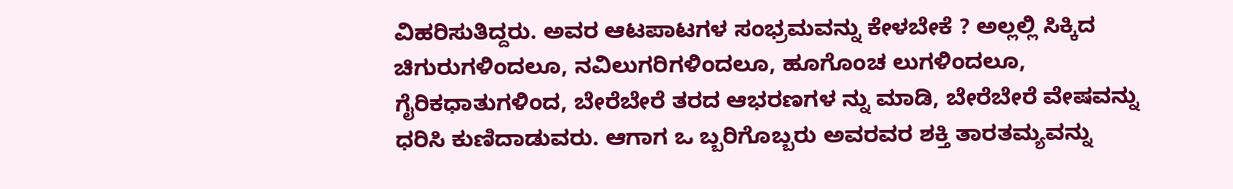ವಿಹರಿಸುತಿದ್ದರು. ಅವರ ಆಟಪಾಟಗಳ ಸಂಭ್ರಮವನ್ನು ಕೇಳಬೇಕೆ ? ಅಲ್ಲಲ್ಲಿ ಸಿಕ್ಕಿದ ಚಿಗುರುಗಳಿಂದಲೂ, ನವಿಲುಗರಿಗಳಿಂದಲೂ, ಹೂಗೊಂಚ ಲುಗಳಿಂದಲೂ, ಗೈರಿಕಧಾತುಗಳಿಂದ, ಬೇರೆಬೇರೆ ತರದ ಆಭರಣಗಳ ನ್ನು ಮಾಡಿ, ಬೇರೆಬೇರೆ ವೇಷವನ್ನು ಧರಿಸಿ ಕುಣಿದಾಡುವರು. ಆಗಾಗ ಒ ಬ್ಬರಿಗೊಬ್ಬರು ಅವರವರ ಶಕ್ತಿ ತಾರತಮ್ಯವನ್ನು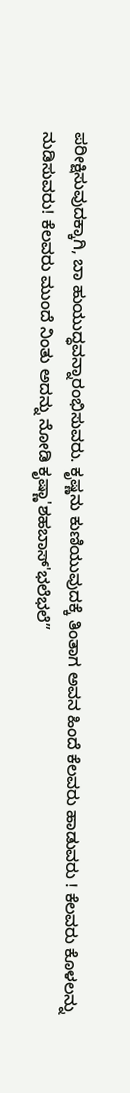ಪರೀಕ್ಷಿಸುವುದಕ್ಕಾಗಿ, ಬಾ ಹುಯುದ್ಧವನ್ನಾರಂಭಿಸುವರು. ಕೃಷ್ಣನು ಕುಣಿಯುವುದಕ್ಕೆ ತಿಂತಾಗ ಅವನ ಹಿಂದೆ ಕೆಲವರು ಹಾಡುವರು ! ಕೆಲವರು ಕೊಳಲನ್ನು ನುಡಿಸುವರು! ಕೆಲವರು ಮುಂದೆ ನಿಂತು ಅದನ್ನು ನೋಡಿ ಕೃಷ್ಣಾ'ಶಹಬಾಸ್‌'ಭಲೆಭಲೆ”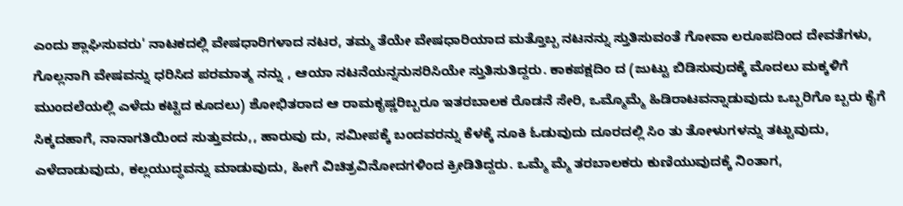ಎಂದು ಶ್ಲಾಘಿಸುವರು' ನಾಟಕದಲ್ಲಿ ವೇಷಧಾರಿಗಳಾದ ನಟರ, ತಮ್ಮ ತೆಯೇ ವೇಷಧಾರಿಯಾದ ಮತ್ತೊಬ್ಬ ನಟನನ್ನು ಸ್ತುತಿಸುವಂತೆ ಗೋವಾ ಲರೂಪದಿಂದ ದೇವತೆಗಳು, ಗೊಲ್ಲನಾಗಿ ವೇಷವನ್ನು ಧರಿಸಿದ ಪರಮಾತ್ಮ ನನ್ನು , ಆಯಾ ನಟನೆಯನ್ನನುಸರಿಸಿಯೇ ಸ್ತುತಿಸುತಿದ್ದರು. ಕಾಕಪಕ್ಷದಿಂ ದ (ಜುಟ್ಟು ಬಿಡಿಸುವುದಕ್ಕೆ ಮೊದಲು ಮಕ್ಕಳಿಗೆ ಮುಂದಲೆಯಲ್ಲಿ ಎಳೆದು ಕಟ್ಟಿದ ಕೂದಲು) ಶೋಭಿತರಾದ ಆ ರಾಮಕೃಷ್ಣರಿಬ್ಬರೂ ಇತರಬಾಲಕ ರೊಡನೆ ಸೇರಿ, ಒಮ್ಮೊಮ್ಮೆ ಹಿಡಿರಾಟವನ್ನಾಡುವುದು ಒಬ್ಬರಿಗೊ ಬ್ಬರು ಕೈಗೆ ಸಿಕ್ಕದಹಾಗೆ, ನಾನಾಗತಿಯಿಂದ ಸುತ್ತುವದು,, ಹಾರುವು ದು, ಸಮೀಪಕ್ಕೆ ಬಂದವರನ್ನು ಕೆಳಕ್ಕೆ ನೂಕಿ ಓಡುವುದು ದೂರದಲ್ಲಿ ಸಿಂ ತು ತೋಳುಗಳನ್ನು ತಟ್ಟುವುದು, ಎಳೆದಾಡುವುದು, ಕಲ್ಲಯುದ್ಧವನ್ನು ಮಾಡುವುದು, ಹೀಗೆ ವಿಚಿತ್ರವಿನೋದಗಳಿಂದ ಕ್ರೀಡಿತಿದ್ದರು. ಒಮ್ಮೆ ಮ್ಮೆ ತರಬಾಲಕರು ಕುಣಿಯುವುದಕ್ಕೆ ನಿಂತಾಗ,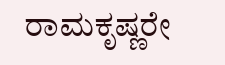ರಾಮಕೃಷ್ಣರೇ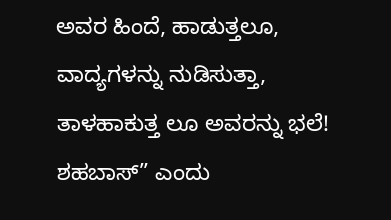ಅವರ ಹಿಂದೆ, ಹಾಡುತ್ತಲೂ, ವಾದ್ಯಗಳನ್ನು ನುಡಿಸುತ್ತಾ, ತಾಳಹಾಕುತ್ತ ಲೂ ಅವರನ್ನು ಭಲೆ! ಶಹಬಾಸ್” ಎಂದು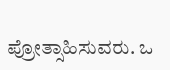ಪ್ರೋತ್ಸಾಹಿಸುವರು. ಒ